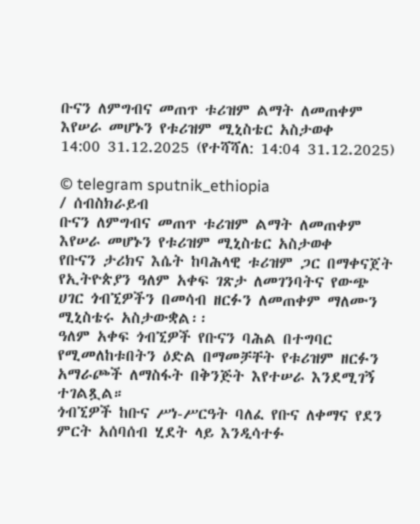ቡናን ለምግብና መጠጥ ቱሪዝም ልማት ለመጠቀም እየሠራ መሆኑን የቱሪዝም ሚኒስቴር አስታወቀ
14:00 31.12.2025 (የተሻሻለ: 14:04 31.12.2025)

© telegram sputnik_ethiopia
/ ሰብስክራይብ
ቡናን ለምግብና መጠጥ ቱሪዝም ልማት ለመጠቀም እየሠራ መሆኑን የቱሪዝም ሚኒስቴር አስታወቀ
የቡናን ታሪክና እሴት ከባሕላዊ ቱሪዝም ጋር በማቀናጀት የኢትዮጵያን ዓለም አቀፍ ገጽታ ለመገንባትና የውጭ ሀገር ጎብኚዎችን በመሳብ ዘርፉን ለመጠቀም ማለሙን ሚኒስቴሩ አስታውቋል፡፡
ዓለም አቀፍ ጎብኚዎች የቡናን ባሕል በተግባር የሚመለከቱበትን ዕድል በማመቻቸት የቱሪዝም ዘርፉን አማራጮች ለማስፋት በቅንጅት እየተሠራ እንደሚገኝ ተገልጿል።
ጎብኚዎች ከቡና ሥነ-ሥርዓት ባለፈ የቡና ለቀማና የደን ምርት አሰባሰብ ሂደት ላይ እንዲሳተፉ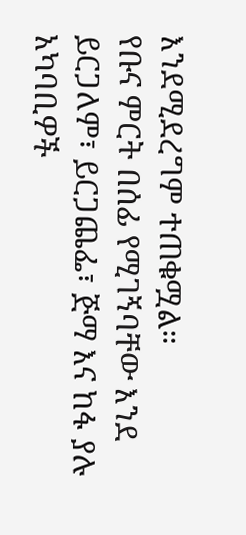እንደሚደረግም ተጠቁሟል።
የቡና ምርት በሰፊ የሚገኝባቸው እንደ ይርጋለም፣ ይርጋጨፌ፣ ጅማ እና ከፋ ያሉ አካባቢዎች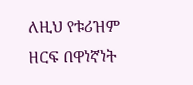ለዚህ የቱሪዝም ዘርፍ በዋነኛነት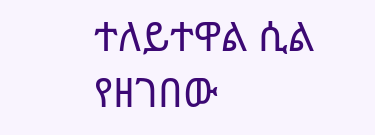ተለይተዋል ሲል የዘገበው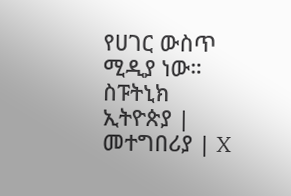የሀገር ውስጥ ሚዲያ ነው።
ስፑትኒክ ኢትዮጵያ | መተግበሪያ | X